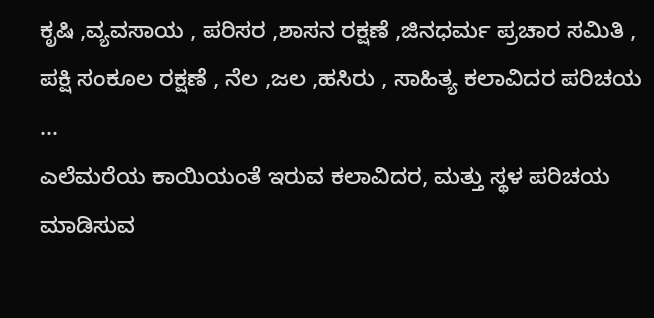ಕೃಷಿ ,ವ್ಯವಸಾಯ , ಪರಿಸರ ,ಶಾಸನ ರಕ್ಷಣೆ ,ಜಿನಧರ್ಮ ಪ್ರಚಾರ ಸಮಿತಿ , ಪಕ್ಷಿ ಸಂಕೂಲ ರಕ್ಷಣೆ , ನೆಲ ,ಜಲ ,ಹಸಿರು , ಸಾಹಿತ್ಯ ಕಲಾವಿದರ ಪರಿಚಯ ...
ಎಲೆಮರೆಯ ಕಾಯಿಯಂತೆ ಇರುವ ಕಲಾವಿದರ, ಮತ್ತು ಸ್ಥಳ ಪರಿಚಯ ಮಾಡಿಸುವ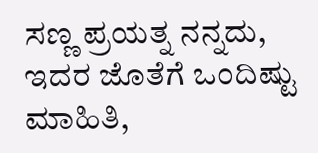ಸಣ್ಣ ಪ್ರಯತ್ನ ನನ್ನದು, ಇದರ ಜೊತೆಗೆ ಒಂದಿಷ್ಟು ಮಾಹಿತಿ,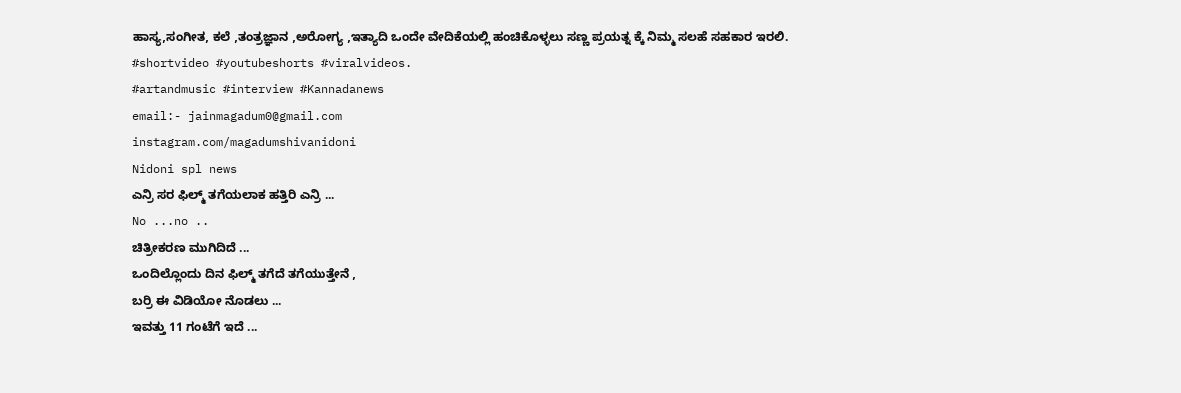ಹಾಸ್ಯ,ಸಂಗೀತ, ಕಲೆ ,ತಂತ್ರಜ್ಞಾನ ,ಅರೋಗ್ಯ ,ಇತ್ಯಾದಿ ಒಂದೇ ವೇದಿಕೆಯಲ್ಲಿ ಹಂಚಿಕೊಳ್ಳಲು ಸಣ್ಣ ಪ್ರಯತ್ನ ಕ್ಕೆ ನಿಮ್ಮ ಸಲಹೆ ಸಹಕಾರ ಇರಲಿ.
#shortvideo #youtubeshorts #viralvideos.
#artandmusic #interview #Kannadanews
email:- jainmagadum0@gmail.com
instagram.com/magadumshivanidoni
Nidoni spl news
ಎನ್ರಿ ಸರ ಫಿಲ್ಮ್ ತಗೆಯಲಾಕ ಹತ್ತಿರಿ ಎನ್ರಿ ...
No ...no ..
ಚಿತ್ರೀಕರಣ ಮುಗಿದಿದೆ ...
ಒಂದಿಲ್ಲೊಂದು ದಿನ ಫಿಲ್ಮ್ ತಗೆದೆ ತಗೆಯುತ್ತೇನೆ ,
ಬರ್ರಿ ಈ ವಿಡಿಯೋ ನೊಡಲು ...
ಇವತ್ತು 11 ಗಂಟೆಗೆ ಇದೆ ...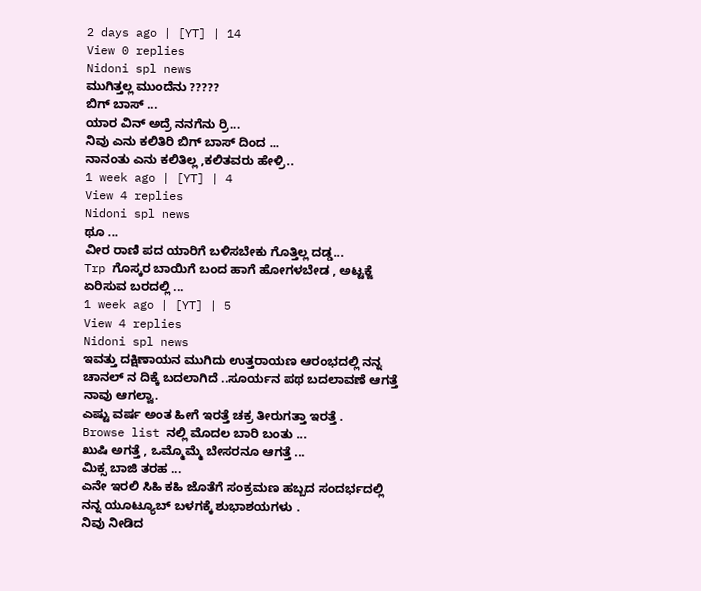2 days ago | [YT] | 14
View 0 replies
Nidoni spl news
ಮುಗಿತ್ತಲ್ಲ ಮುಂದೆನು ?????
ಬಿಗ್ ಬಾಸ್ ...
ಯಾರ ವಿನ್ ಅದ್ರೆ ನನಗೆನು ರ್ರಿ...
ನಿವು ಎನು ಕಲಿತಿರಿ ಬಿಗ್ ಬಾಸ್ ದಿಂದ ...
ನಾನಂತು ಎನು ಕಲಿತಿಲ್ಲ ,ಕಲಿತವರು ಹೇಳ್ರಿ..
1 week ago | [YT] | 4
View 4 replies
Nidoni spl news
ಥೂ ...
ವೀರ ರಾಣಿ ಪದ ಯಾರಿಗೆ ಬಳಿಸಬೇಕು ಗೊತ್ತಿಲ್ಲ ದಡ್ಡ...
Trp ಗೊಸ್ಕರ ಬಾಯಿಗೆ ಬಂದ ಹಾಗೆ ಹೋಗಳಬೇಡ , ಅಟ್ಟಕ್ಜೆ ಏರಿಸುವ ಬರದಲ್ಲಿ ...
1 week ago | [YT] | 5
View 4 replies
Nidoni spl news
ಇವತ್ತು ದಕ್ಷಿಣಾಯನ ಮುಗಿದು ಉತ್ತರಾಯಣ ಆರಂಭದಲ್ಲಿ ನನ್ನ ಚಾನಲ್ ನ ದಿಕ್ಕೆ ಬದಲಾಗಿದೆ ..ಸೂರ್ಯನ ಪಥ ಬದಲಾವಣೆ ಆಗತ್ತೆ ನಾವು ಆಗಲ್ವಾ.
ಎಷ್ಟು ವರ್ಷ ಅಂತ ಹೀಗೆ ಇರತ್ತೆ ಚಕ್ರ ತೀರುಗತ್ತಾ ಇರತ್ತೆ .
Browse list ನಲ್ಲಿ ಮೊದಲ ಬಾರಿ ಬಂತು ...
ಖುಷಿ ಅಗತ್ತೆ , ಒಮ್ಮೊಮ್ಮೆ ಬೇಸರನೂ ಆಗತ್ತೆ ...
ಮಿಕ್ಸ ಬಾಜಿ ತರಹ ...
ಎನೇ ಇರಲಿ ಸಿಹಿ ಕಹಿ ಜೊತೆಗೆ ಸಂಕ್ರಮಣ ಹಬ್ಬದ ಸಂದರ್ಭದಲ್ಲಿ ನನ್ನ ಯೂಟ್ಯೂಬ್ ಬಳಗಕ್ಕೆ ಶುಭಾಶಯಗಳು .
ನಿವು ನೀಡಿದ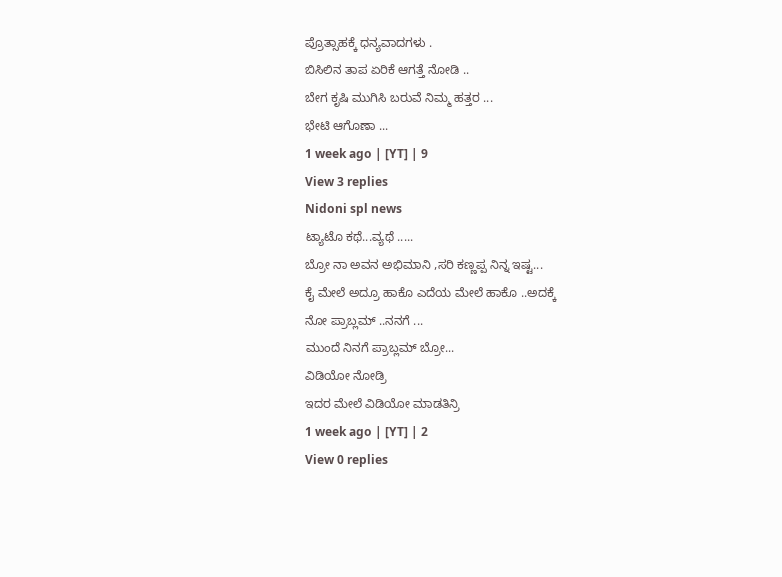ಪ್ರೊತ್ಸಾಹಕ್ಕೆ ಧನ್ಯವಾದಗಳು .
ಬಿಸಿಲಿನ ತಾಪ ಏರಿಕೆ ಆಗತ್ತೆ ನೋಡಿ ..
ಬೇಗ ಕೃಷಿ ಮುಗಿಸಿ ಬರುವೆ ನಿಮ್ಮ ಹತ್ತರ ...
ಭೇಟಿ ಆಗೊಣಾ ...
1 week ago | [YT] | 9
View 3 replies
Nidoni spl news
ಟ್ಯಾಟೊ ಕಥೆ...ವ್ಯಥೆ .....
ಬ್ರೋ ನಾ ಅವನ ಅಭಿಮಾನಿ ,ಸರಿ ಕಣ್ಣಪ್ಪ ನಿನ್ನ ಇಷ್ಟ...
ಕೈ ಮೇಲೆ ಅದ್ರೂ ಹಾಕೊ ಎದೆಯ ಮೇಲೆ ಹಾಕೊ ..ಅದಕ್ಕೆ
ನೋ ಪ್ರಾಬ್ಲಮ್ ..ನನಗೆ ...
ಮುಂದೆ ನಿನಗೆ ಪ್ರಾಬ್ಲಮ್ ಬ್ರೋ...
ವಿಡಿಯೋ ನೋಡ್ರಿ
ಇದರ ಮೇಲೆ ವಿಡಿಯೋ ಮಾಡತಿನ್ರಿ
1 week ago | [YT] | 2
View 0 replies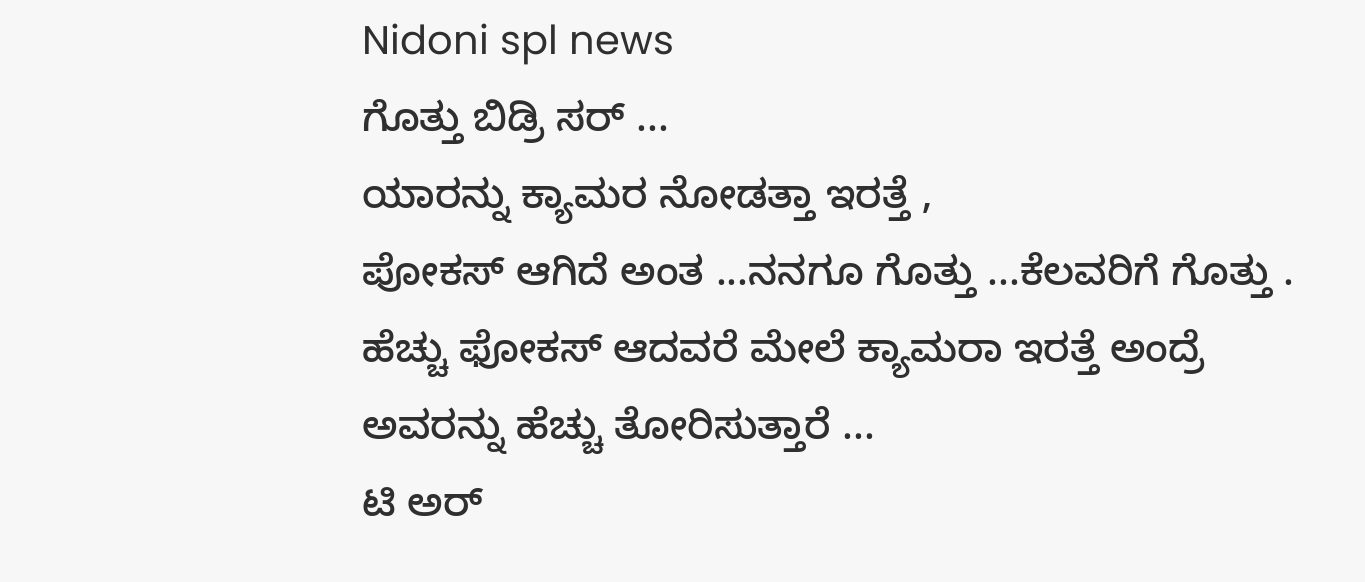Nidoni spl news
ಗೊತ್ತು ಬಿಡ್ರಿ ಸರ್ ...
ಯಾರನ್ನು ಕ್ಯಾಮರ ನೋಡತ್ತಾ ಇರತ್ತೆ ,
ಪೋಕಸ್ ಆಗಿದೆ ಅಂತ ...ನನಗೂ ಗೊತ್ತು ...ಕೆಲವರಿಗೆ ಗೊತ್ತು .
ಹೆಚ್ಚು ಫೋಕಸ್ ಆದವರೆ ಮೇಲೆ ಕ್ಯಾಮರಾ ಇರತ್ತೆ ಅಂದ್ರೆ
ಅವರನ್ನು ಹೆಚ್ಚು ತೋರಿಸುತ್ತಾರೆ ...
ಟಿ ಅರ್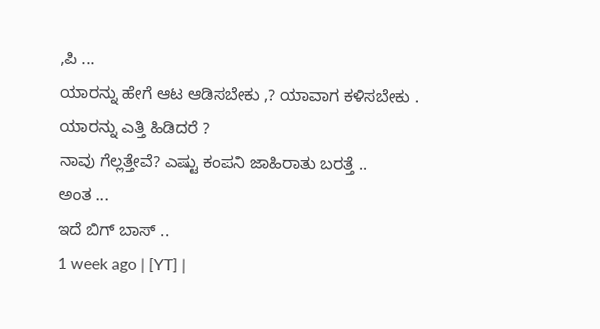,ಪಿ ...
ಯಾರನ್ನು ಹೇಗೆ ಆಟ ಆಡಿಸಬೇಕು ,? ಯಾವಾಗ ಕಳಿಸಬೇಕು .
ಯಾರನ್ನು ಎತ್ತಿ ಹಿಡಿದರೆ ?
ನಾವು ಗೆಲ್ಲತ್ತೇವೆ? ಎಷ್ಟು ಕಂಪನಿ ಜಾಹಿರಾತು ಬರತ್ತೆ ..
ಅಂತ ...
ಇದೆ ಬಿಗ್ ಬಾಸ್ ..
1 week ago | [YT] |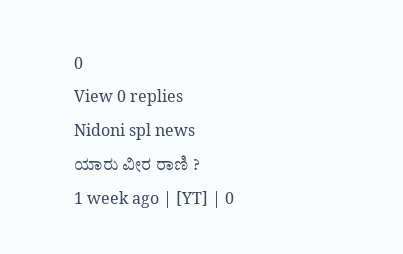0
View 0 replies
Nidoni spl news
ಯಾರು ವೀರ ರಾಣಿ ?
1 week ago | [YT] | 0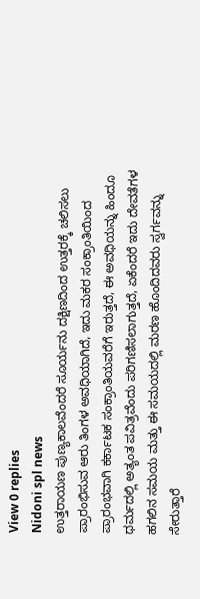View 0 replies
Nidoni spl news
ಉತ್ತರಾಯಣ ಪುಣ್ಯಕಾಲವೆಂದರೆ ಸೂರ್ಯನು ದಕ್ಷಿಣದಿಂದ ಉತ್ತರಕ್ಕೆ ಚಲಿಸಲು ಪ್ರಾರಂಭಿಸುವ ಆರು ತಿಂಗಳ ಅವಧಿಯಾಗಿದೆ, ಇದು ಮಕರ ಸಂಕ್ರಾಂತಿಯಿಂದ ಪ್ರಾರಂಭವಾಗಿ ಕರ್ಕಾಟಕ ಸಂಕ್ರಾಂತಿಯವರೆಗೆ ಇರುತ್ತದೆ, ಈ ಅವಧಿಯನ್ನು ಹಿಂದೂ ಧರ್ಮದಲ್ಲಿ ಅತ್ಯಂತ ಪವಿತ್ರವೆಂದು ಪರಿಗಣಿಸಲಾಗುತ್ತದೆ, ಏಕೆಂದರೆ ಇದು ದೇವತೆಗಳ ಹಗಲಿನ ಸಮಯ ಮತ್ತು ಈ ಸಮಯದಲ್ಲಿ ಮರಣ ಹೊಂದಿದವರು ಸ್ವರ್ಗವನ್ನು ಸೇರುತ್ತಾರೆ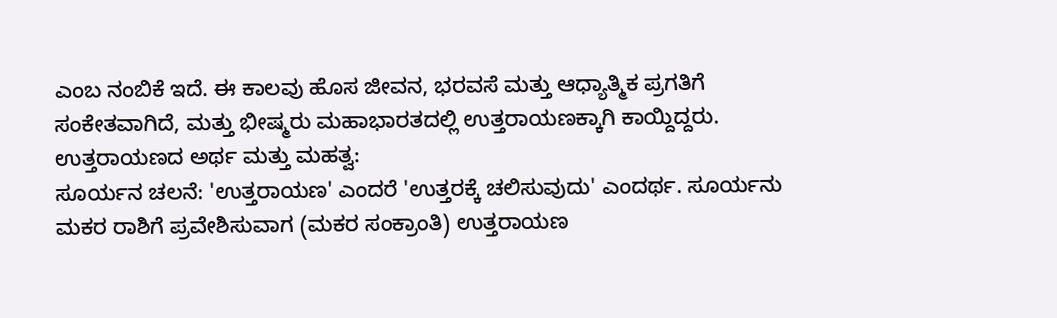ಎಂಬ ನಂಬಿಕೆ ಇದೆ. ಈ ಕಾಲವು ಹೊಸ ಜೀವನ, ಭರವಸೆ ಮತ್ತು ಆಧ್ಯಾತ್ಮಿಕ ಪ್ರಗತಿಗೆ ಸಂಕೇತವಾಗಿದೆ, ಮತ್ತು ಭೀಷ್ಮರು ಮಹಾಭಾರತದಲ್ಲಿ ಉತ್ತರಾಯಣಕ್ಕಾಗಿ ಕಾಯ್ದಿದ್ದರು.
ಉತ್ತರಾಯಣದ ಅರ್ಥ ಮತ್ತು ಮಹತ್ವ:
ಸೂರ್ಯನ ಚಲನೆ: 'ಉತ್ತರಾಯಣ' ಎಂದರೆ 'ಉತ್ತರಕ್ಕೆ ಚಲಿಸುವುದು' ಎಂದರ್ಥ. ಸೂರ್ಯನು ಮಕರ ರಾಶಿಗೆ ಪ್ರವೇಶಿಸುವಾಗ (ಮಕರ ಸಂಕ್ರಾಂತಿ) ಉತ್ತರಾಯಣ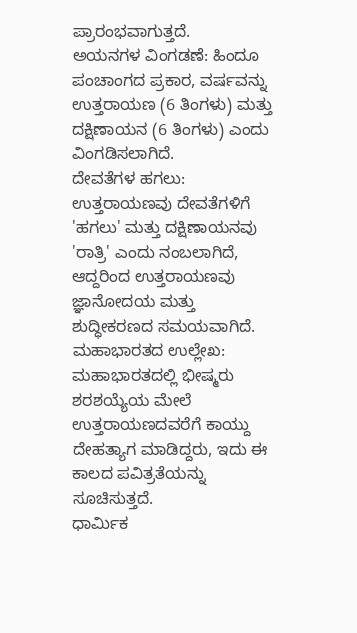ಪ್ರಾರಂಭವಾಗುತ್ತದೆ.
ಅಯನಗಳ ವಿಂಗಡಣೆ: ಹಿಂದೂ ಪಂಚಾಂಗದ ಪ್ರಕಾರ, ವರ್ಷವನ್ನು ಉತ್ತರಾಯಣ (6 ತಿಂಗಳು) ಮತ್ತು ದಕ್ಷಿಣಾಯನ (6 ತಿಂಗಳು) ಎಂದು ವಿಂಗಡಿಸಲಾಗಿದೆ.
ದೇವತೆಗಳ ಹಗಲು: ಉತ್ತರಾಯಣವು ದೇವತೆಗಳಿಗೆ 'ಹಗಲು' ಮತ್ತು ದಕ್ಷಿಣಾಯನವು 'ರಾತ್ರಿ' ಎಂದು ನಂಬಲಾಗಿದೆ, ಆದ್ದರಿಂದ ಉತ್ತರಾಯಣವು ಜ್ಞಾನೋದಯ ಮತ್ತು ಶುದ್ಧೀಕರಣದ ಸಮಯವಾಗಿದೆ.
ಮಹಾಭಾರತದ ಉಲ್ಲೇಖ: ಮಹಾಭಾರತದಲ್ಲಿ ಭೀಷ್ಮರು ಶರಶಯ್ಯೆಯ ಮೇಲೆ ಉತ್ತರಾಯಣದವರೆಗೆ ಕಾಯ್ದು ದೇಹತ್ಯಾಗ ಮಾಡಿದ್ದರು, ಇದು ಈ ಕಾಲದ ಪವಿತ್ರತೆಯನ್ನು ಸೂಚಿಸುತ್ತದೆ.
ಧಾರ್ಮಿಕ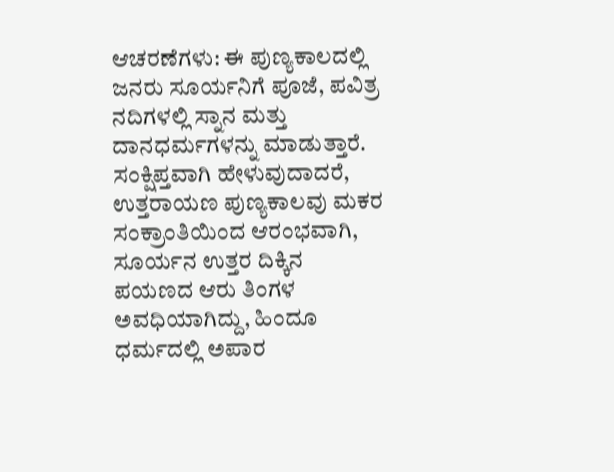ಆಚರಣೆಗಳು: ಈ ಪುಣ್ಯಕಾಲದಲ್ಲಿ ಜನರು ಸೂರ್ಯನಿಗೆ ಪೂಜೆ, ಪವಿತ್ರ ನದಿಗಳಲ್ಲಿ ಸ್ನಾನ ಮತ್ತು ದಾನಧರ್ಮಗಳನ್ನು ಮಾಡುತ್ತಾರೆ.
ಸಂಕ್ಷಿಪ್ತವಾಗಿ ಹೇಳುವುದಾದರೆ, ಉತ್ತರಾಯಣ ಪುಣ್ಯಕಾಲವು ಮಕರ ಸಂಕ್ರಾಂತಿಯಿಂದ ಆರಂಭವಾಗಿ, ಸೂರ್ಯನ ಉತ್ತರ ದಿಕ್ಕಿನ ಪಯಣದ ಆರು ತಿಂಗಳ ಅವಧಿಯಾಗಿದ್ದು, ಹಿಂದೂ ಧರ್ಮದಲ್ಲಿ ಅಪಾರ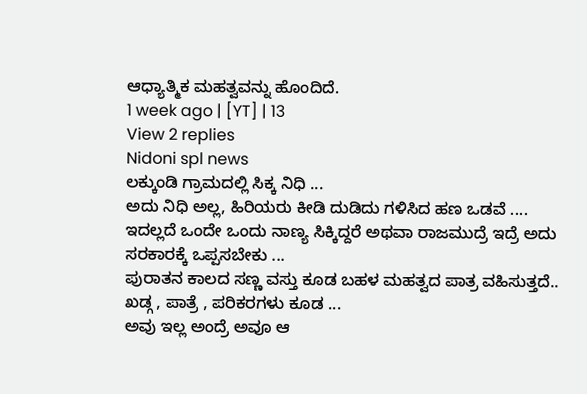ಆಧ್ಯಾತ್ಮಿಕ ಮಹತ್ವವನ್ನು ಹೊಂದಿದೆ.
1 week ago | [YT] | 13
View 2 replies
Nidoni spl news
ಲಕ್ಕುಂಡಿ ಗ್ರಾಮದಲ್ಲಿ ಸಿಕ್ಕ ನಿಧಿ ...
ಅದು ನಿಧಿ ಅಲ್ಲ, ಹಿರಿಯರು ಕೀಡಿ ದುಡಿದು ಗಳಿಸಿದ ಹಣ ಒಡವೆ ....
ಇದಲ್ಲದೆ ಒಂದೇ ಒಂದು ನಾಣ್ಯ ಸಿಕ್ಕಿದ್ದರೆ ಅಥವಾ ರಾಜಮುದ್ರೆ ಇದ್ರೆ ಅದು ಸರಕಾರಕ್ಕೆ ಒಪ್ಪಸಬೇಕು ...
ಪುರಾತನ ಕಾಲದ ಸಣ್ಣ ವಸ್ತು ಕೂಡ ಬಹಳ ಮಹತ್ವದ ಪಾತ್ರ ವಹಿಸುತ್ತದೆ..
ಖಡ್ಗ , ಪಾತ್ರೆ , ಪರಿಕರಗಳು ಕೂಡ ...
ಅವು ಇಲ್ಲ ಅಂದ್ರೆ ಅವೂ ಆ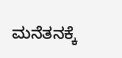ಮನೆತನಕ್ಕೆ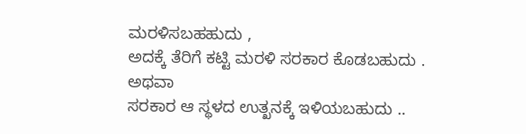ಮರಳಿಸಬಹಹುದು ,
ಅದಕ್ಕೆ ತೆರಿಗೆ ಕಟ್ಟಿ ಮರಳಿ ಸರಕಾರ ಕೊಡಬಹುದು .
ಅಥವಾ
ಸರಕಾರ ಆ ಸ್ಥಳದ ಉತ್ಖನಕ್ಕೆ ಇಳಿಯಬಹುದು ..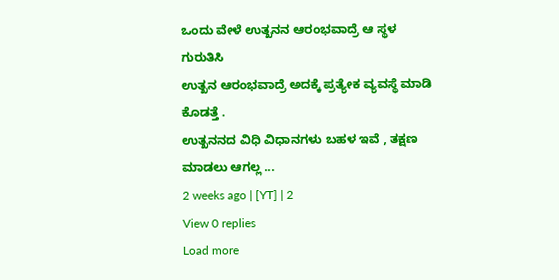ಒಂದು ವೇಳೆ ಉತ್ಖನನ ಆರಂಭವಾದ್ರೆ ಆ ಸ್ಥಳ ಗುರುತಿಸಿ
ಉತ್ಖನ ಆರಂಭವಾದ್ರೆ ಅದಕ್ಕೆ ಪ್ರತ್ಯೇಕ ವ್ಯವಸ್ಥೆ ಮಾಡಿ ಕೊಡತ್ತೆ .
ಉತ್ಖನನದ ವಿಧಿ ವಿಧಾನಗಳು ಬಹಳ ಇವೆ , ತಕ್ಷಣ ಮಾಡಲು ಆಗಲ್ಲ ...
2 weeks ago | [YT] | 2
View 0 replies
Load more